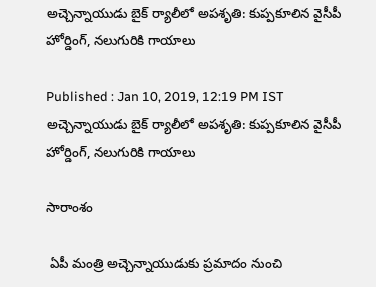అచ్చెన్నాయుడు బైక్ ర్యాలీలో అపశృతి: కుప్పకూలిన వైసీపీ హోర్డింగ్, నలుగురికి గాయాలు

Published : Jan 10, 2019, 12:19 PM IST
అచ్చెన్నాయుడు బైక్ ర్యాలీలో అపశృతి: కుప్పకూలిన వైసీపీ హోర్డింగ్, నలుగురికి గాయాలు

సారాంశం

 ఏపీ మంత్రి అచ్చెన్నాయుడుకు ప్రమాదం నుంచి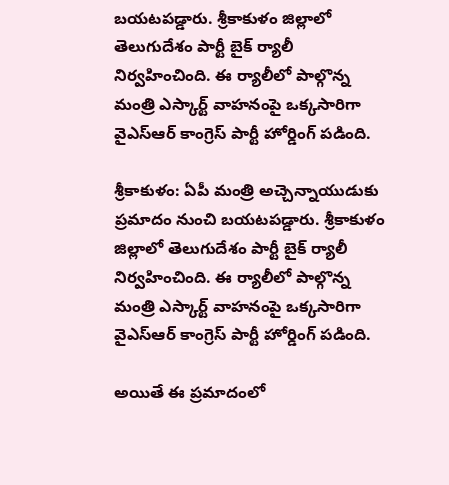బయటపడ్డారు. శ్రీకాకుళం జిల్లాలో తెలుగుదేశం పార్టీ బైక్ ర్యాలీ నిర్వహించింది. ఈ ర్యాలీలో పాల్గొన్న మంత్రి ఎస్కార్ట్ వాహనంపై ఒక్కసారిగా వైఎస్ఆర్ కాంగ్రెస్ పార్టీ హోర్డింగ్ పడింది.

శ్రీకాకుళం: ఏపీ మంత్రి అచ్చెన్నాయుడుకు ప్రమాదం నుంచి బయటపడ్డారు. శ్రీకాకుళం జిల్లాలో తెలుగుదేశం పార్టీ బైక్ ర్యాలీ నిర్వహించింది. ఈ ర్యాలీలో పాల్గొన్న మంత్రి ఎస్కార్ట్ వాహనంపై ఒక్కసారిగా వైఎస్ఆర్ కాంగ్రెస్ పార్టీ హోర్డింగ్ పడింది.

అయితే ఈ ప్రమాదంలో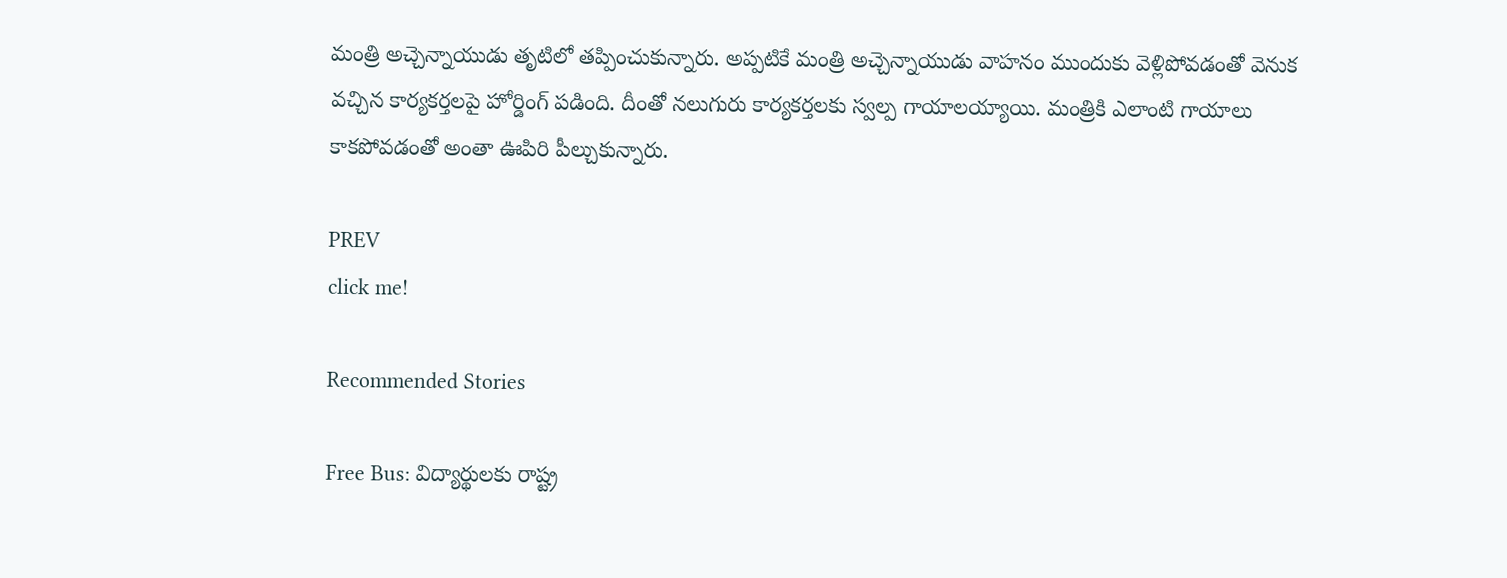మంత్రి అచ్చెన్నాయుడు తృటిలో తప్పించుకున్నారు. అప్పటికే మంత్రి అచ్చెన్నాయుడు వాహనం ముందుకు వెళ్లిపోవడంతో వెనుక వచ్చిన కార్యకర్తలపై హోర్డింగ్ పడింది. దీంతో నలుగురు కార్యకర్తలకు స్వల్ప గాయాలయ్యాయి. మంత్రికి ఎలాంటి గాయాలు కాకపోవడంతో అంతా ఊపిరి పీల్చుకున్నారు.

PREV
click me!

Recommended Stories

Free Bus: విద్యార్థుల‌కు రాష్ట్ర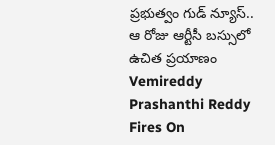ప్ర‌భుత్వం గుడ్ న్యూస్‌.. ఆ రోజు ఆర్టీసీ బ‌స్సులో ఉచిత ప్ర‌యాణం
Vemireddy Prashanthi Reddy Fires On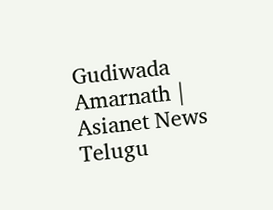Gudiwada Amarnath | Asianet News Telugu